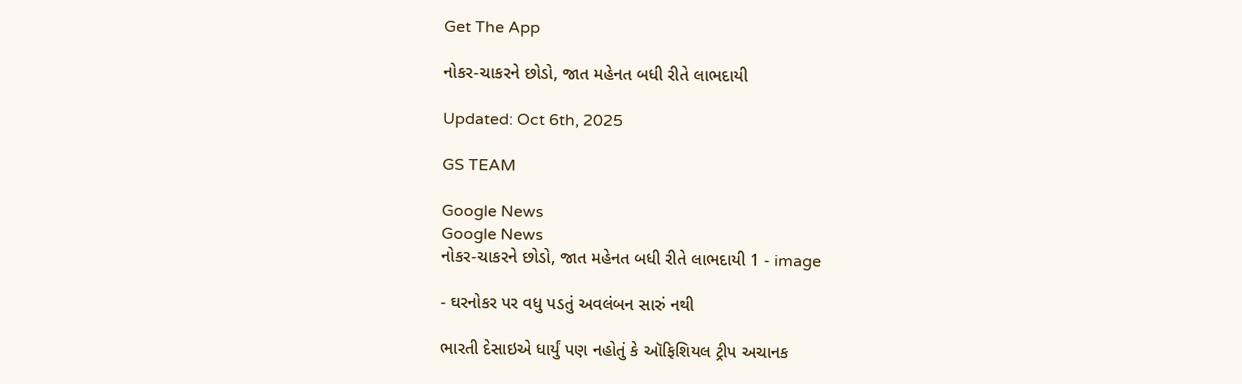Get The App

નોકર-ચાકરને છોડો, જાત મહેનત બધી રીતે લાભદાયી

Updated: Oct 6th, 2025

GS TEAM

Google News
Google News
નોકર-ચાકરને છોડો, જાત મહેનત બધી રીતે લાભદાયી 1 - image

- ઘરનોકર પર વધુ પડતું અવલંબન સારું નથી

ભારતી દેસાઇએ ધાર્યું પણ નહોતું કે ઑફિશિયલ ટ્રીપ અચાનક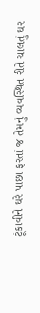ટૂંકાવીને ઘરે પાછા ફરતાં જ તેમનું વ્યવસ્થિત રીતે ચાલતું ઘર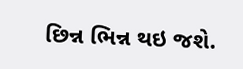છિન્ન ભિન્ન થઇ જશે.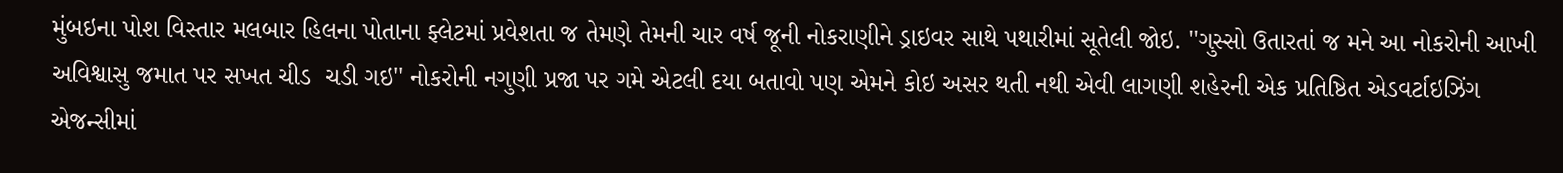મુંબઇના પોશ વિસ્તાર મલબાર હિલના પોતાના ફ્લેટમાં પ્રવેશતા જ તેમણે તેમની ચાર વર્ષ જૂની નોકરાણીને ડ્રાઇવર સાથે પથારીમાં સૂતેલી જોઇ. ''ગુસ્સો ઉતારતાં જ મને આ નોકરોની આખી અવિશ્વાસુ જમાત પર સખત ચીડ  ચડી ગઇ'' નોકરોની નગુણી પ્રજા પર ગમે એટલી દયા બતાવો પણ એમને કોઇ અસર થતી નથી એવી લાગણી શહેરની એક પ્રતિષ્ઠિત એડવર્ટાઇઝિંગ એજન્સીમાં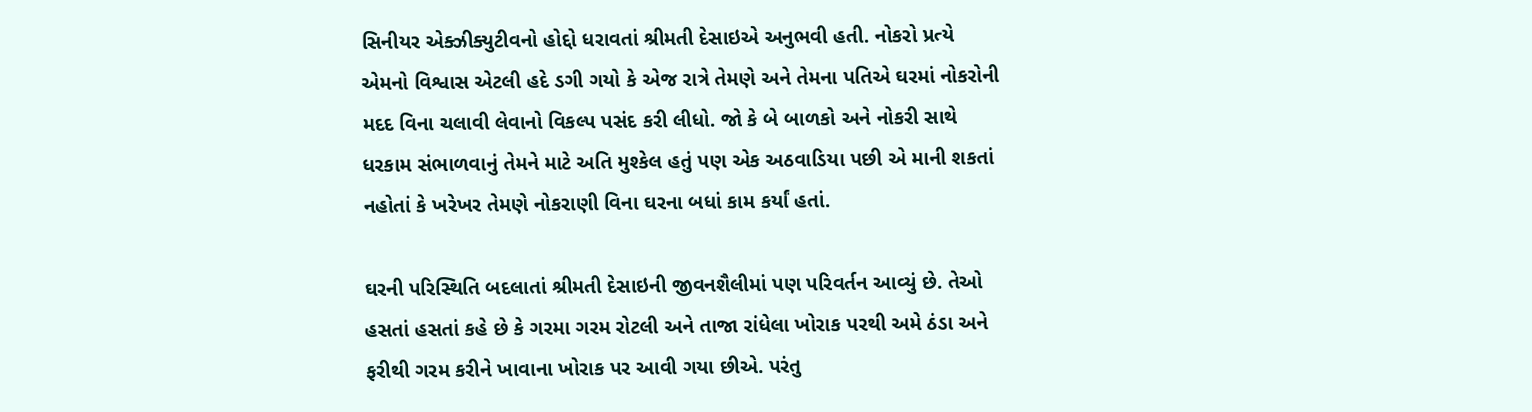સિનીયર એક્ઝીક્યુટીવનો હોદ્દો ધરાવતાં શ્રીમતી દેસાઇએ અનુભવી હતી. નોકરો પ્રત્યે એમનો વિશ્વાસ એટલી હદે ડગી ગયો કે એજ રાત્રે તેમણે અને તેમના પતિએ ઘરમાં નોકરોની મદદ વિના ચલાવી લેવાનો વિકલ્પ પસંદ કરી લીધો. જો કે બે બાળકો અને નોકરી સાથે ધરકામ સંભાળવાનું તેમને માટે અતિ મુશ્કેલ હતું પણ એક અઠવાડિયા પછી એ માની શકતાં નહોતાં કે ખરેખર તેમણે નોકરાણી વિના ઘરના બધાં કામ કર્યાં હતાં.

ઘરની પરિસ્થિતિ બદલાતાં શ્રીમતી દેસાઇની જીવનશૈલીમાં પણ પરિવર્તન આવ્યું છે. તેઓ હસતાં હસતાં કહે છે કે ગરમા ગરમ રોટલી અને તાજા રાંધેલા ખોરાક પરથી અમે ઠંડા અને ફરીથી ગરમ કરીને ખાવાના ખોરાક પર આવી ગયા છીએ. પરંતુ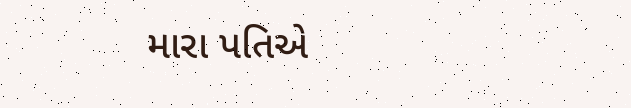મારા પતિએ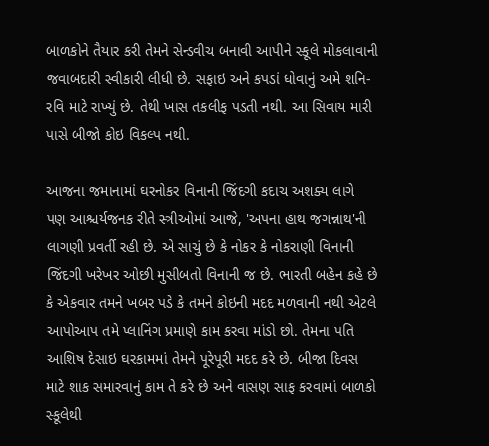બાળકોને તૈયાર કરી તેમને સેન્ડવીચ બનાવી આપીને સ્કૂલે મોકલાવાની જવાબદારી સ્વીકારી લીધી છે. સફાઇ અને કપડાં ધોવાનું અમે શનિ-રવિ માટે રાખ્યું છે. તેથી ખાસ તકલીફ પડતી નથી. આ સિવાય મારી પાસે બીજો કોઇ વિકલ્પ નથી.

આજના જમાનામાં ઘરનોકર વિનાની જિંદગી કદાચ અશક્ય લાગે પણ આશ્ચર્યજનક રીતે સ્ત્રીઓમાં આજે, 'અપના હાથ જગન્નાથ'ની લાગણી પ્રવર્તી રહી છે. એ સાચું છે કે નોકર કે નોકરાણી વિનાની જિંદગી ખરેખર ઓછી મુસીબતો વિનાની જ છે. ભારતી બહેન કહે છે કે એકવાર તમને ખબર પડે કે તમને કોઇની મદદ મળવાની નથી એટલે આપોઆપ તમે પ્લાનિંગ પ્રમાણે કામ કરવા માંડો છો. તેમના પતિ આશિષ દેસાઇ ઘરકામમાં તેમને પૂરેપૂરી મદદ કરે છે. બીજા દિવસ માટે શાક સમારવાનું કામ તે કરે છે અને વાસણ સાફ કરવામાં બાળકો સ્કૂલેથી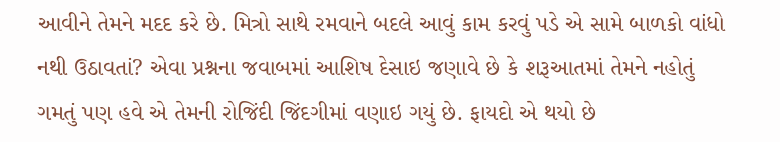આવીને તેમને મદદ કરે છે. મિત્રો સાથે રમવાને બદલે આવું કામ કરવું પડે એ સામે બાળકો વાંધો નથી ઉઠાવતાં? એવા પ્રશ્નના જવાબમાં આશિષ દેસાઇ જણાવે છે કે શરૂઆતમાં તેમને નહોતું ગમતું પણ હવે એ તેમની રોજિંદી જિંદગીમાં વણાઇ ગયું છે. ફાયદો એ થયો છે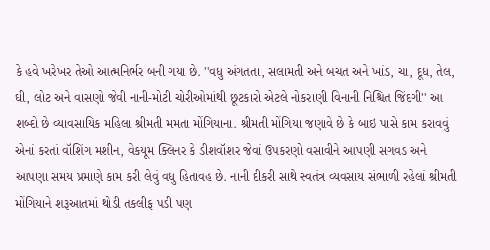કે હવે ખરેખર તેઓ આત્મનિર્ભર બની ગયા છે. ''વધુ અંગતતા, સલામતી અને બચત અને ખાંડ, ચા, દૂધ, તેલ, ઘી, લોટ અને વાસણો જેવી નાની-મોટી ચોરીઓમાંથી છૂટકારો એટલે નોકરાણી વિનાની નિશ્ચિત જિંદગી'' આ શબ્દો છે વ્યાવસાયિક મહિલા શ્રીમતી મમતા મોંગિયાના. શ્રીમતી મોંગિયા જણાવે છે કે બાઇ પાસે કામ કરાવવું એનાં કરતાં વૉશિંગ મશીન, વેકયૂમ ક્લિનર કે ડીશવૉશર જેવાં ઉપકરણો વસાવીને આપણી સગવડ અને આપણા સમય પ્રમાણે કામ કરી લેવું વધુ હિતાવહ છે. નાની દીકરી સાથે સ્વતંત્ર વ્યવસાય સંભાળી રહેલાં શ્રીમતી મોંગિયાને શરૂઆતમાં થોડી તકલીફ પડી પણ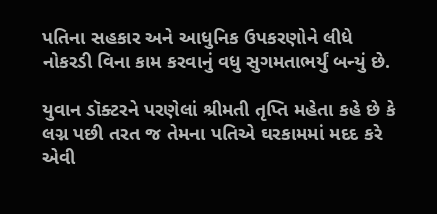પતિના સહકાર અને આધુનિક ઉપકરણોને લીધે નોકરડી વિના કામ કરવાનું વધુ સુગમતાભર્યું બન્યું છે.

યુવાન ડૉક્ટરને પરણેલાં શ્રીમતી તૃપ્તિ મહેતા કહે છે કે લગ્ન પછી તરત જ તેમના પતિએ ઘરકામમાં મદદ કરે એવી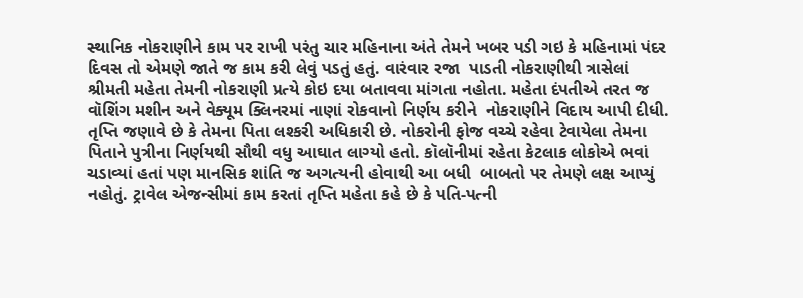સ્થાનિક નોકરાણીને કામ પર રાખી પરંતુ ચાર મહિનાના અંતે તેમને ખબર પડી ગઇ કે મહિનામાં પંદર દિવસ તો એમણે જાતે જ કામ કરી લેવું પડતું હતું. વારંવાર રજા  પાડતી નોકરાણીથી ત્રાસેલાં શ્રીમતી મહેતા તેમની નોકરાણી પ્રત્યે કોઇ દયા બતાવવા માંગતા નહોતા. મહેતા દંપતીએ તરત જ વૉશિંગ મશીન અને વેક્યૂમ ક્લિનરમાં નાણાં રોકવાનો નિર્ણય કરીને  નોકરાણીને વિદાય આપી દીધી. તૃપ્તિ જણાવે છે કે તેમના પિતા લશ્કરી અધિકારી છે. નોકરોની ફોજ વચ્ચે રહેવા ટેવાયેલા તેમના પિતાને પુત્રીના નિર્ણયથી સૌથી વધુ આઘાત લાગ્યો હતો. કૉલૉનીમાં રહેતા કેટલાક લોકોએ ભવાં ચડાવ્યાં હતાં પણ માનસિક શાંતિ જ અગત્યની હોવાથી આ બધી  બાબતો પર તેમણે લક્ષ આપ્યું નહોતું. ટ્રાવેલ એજન્સીમાં કામ કરતાં તૃપ્તિ મહેતા કહે છે કે પતિ-પત્ની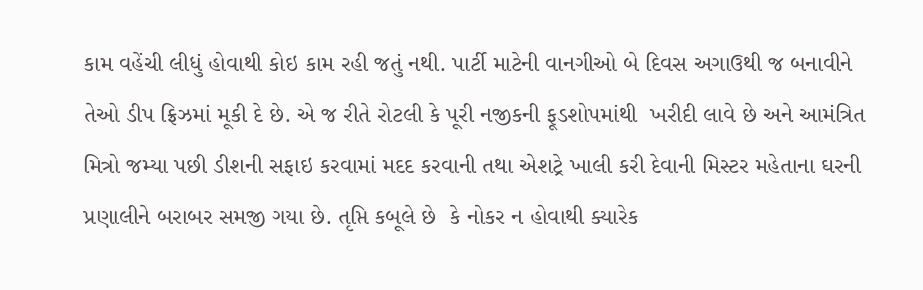કામ વહેંચી લીધું હોવાથી કોઇ કામ રહી જતું નથી. પાર્ટી માટેની વાનગીઓ બે દિવસ અગાઉથી જ બનાવીને તેઓ ડીપ ફ્રિઝમાં મૂકી દે છે. એ જ રીતે રોટલી કે પૂરી નજીકની ફૂડશોપમાંથી  ખરીદી લાવે છે અને આમંત્રિત મિત્રો જમ્યા પછી ડીશની સફાઇ કરવામાં મદદ કરવાની તથા એશટ્રે ખાલી કરી દેવાની મિસ્ટર મહેતાના ઘરની પ્રણાલીને બરાબર સમજી ગયા છે. તૃપ્તિ કબૂલે છે  કે નોકર ન હોવાથી ક્યારેક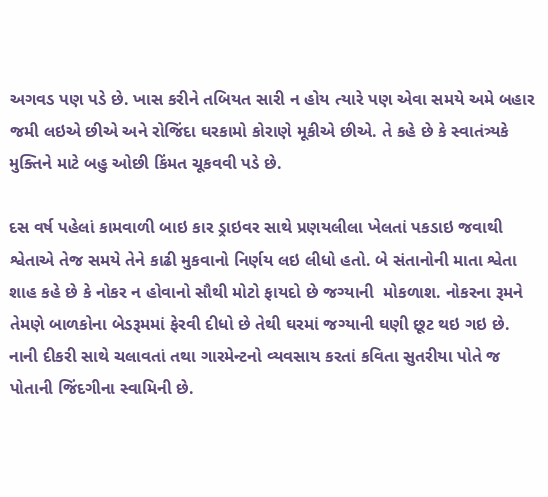અગવડ પણ પડે છે. ખાસ કરીને તબિયત સારી ન હોય ત્યારે પણ એવા સમયે અમે બહાર જમી લઇએ છીએ અને રોજિંદા ઘરકામો કોરાણે મૂકીએ છીએ. તે કહે છે કે સ્વાતંત્ર્યકે મુક્તિને માટે બહુ ઓછી કિંમત ચૂકવવી પડે છે.

દસ વર્ષ પહેલાં કામવાળી બાઇ કાર ડ્રાઇવર સાથે પ્રણયલીલા ખેલતાં પકડાઇ જવાથી શ્વેતાએ તેજ સમયે તેને કાઢી મુકવાનો નિર્ણય લઇ લીધો હતો. બે સંતાનોની માતા શ્વેતા શાહ કહે છે કે નોકર ન હોવાનો સૌથી મોટો ફાયદો છે જગ્યાની  મોકળાશ. નોકરના રૂમને તેમણે બાળકોના બેડરૂમમાં ફેરવી દીધો છે તેથી ઘરમાં જગ્યાની ઘણી છૂટ થઇ ગઇ છે. નાની દીકરી સાથે ચલાવતાં તથા ગારમેન્ટનો વ્યવસાય કરતાં કવિતા સુતરીયા પોતે જ પોતાની જિંદગીના સ્વામિની છે.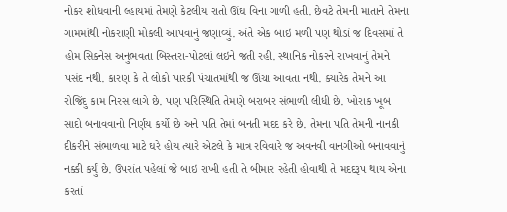નોકર શોધવાની લ્હાયમાં તેમણે કેટલીય રાતો ઊંઘ વિના ગાળી હતી. છેવટે તેમની માતાને તેમના ગામમાંથી નોકરાણી મોકલી આપવાનું જણાવ્યું. અંતે એક બાઇ મળી પણ થોડાં જ દિવસમાં તે હોમ સિક્નેસ અનુભવતા બિસ્તરા-પોટલાં લઇને જતી રહી. સ્થાનિક નોકરને રાખવાનું તેમને પસંદ નથી. કારણ કે તે લોકો પારકી પંચાતમાંથી જ ઊંચા આવતા નથી. ક્યારેક તેમને આ રોજિંદુ કામ નિરસ લાગે છે. પણ પરિસ્થિતિ તેમણે બરાબર સંભાળી લીધી છે. ખોરાક ખૂબ સાદો બનાવવાનો નિર્ણય કર્યો છે અને પતિ તેમાં બનતી મદદ કરે છે. તેમના પતિ તેમની નાનકી દીકરીને સંભાળવા માટે ઘરે હોય ત્યારે એટલે કે માત્ર રવિવારે જ અવનવી વાનગીઓ બનાવવાનું નક્કી કર્યું છે. ઉપરાંત પહેલાં જે બાઇ રાખી હતી તે બીમાર રહેતી હોવાથી તે મદદરૂપ થાય એના કરતાં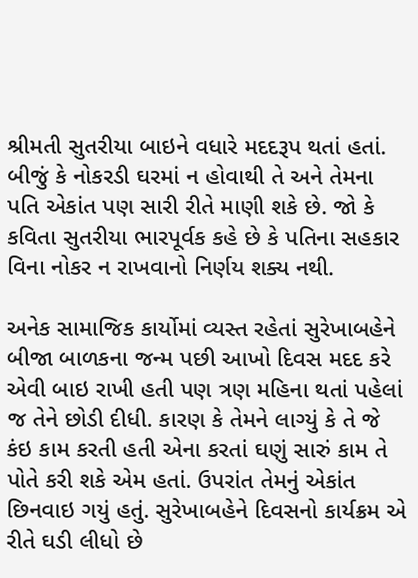શ્રીમતી સુતરીયા બાઇને વધારે મદદરૂપ થતાં હતાં. બીજું કે નોકરડી ઘરમાં ન હોવાથી તે અને તેમના પતિ એકાંત પણ સારી રીતે માણી શકે છે. જો કે કવિતા સુતરીયા ભારપૂર્વક કહે છે કે પતિના સહકાર વિના નોકર ન રાખવાનો નિર્ણય શક્ય નથી.

અનેક સામાજિક કાર્યોમાં વ્યસ્ત રહેતાં સુરેખાબહેને બીજા બાળકના જન્મ પછી આખો દિવસ મદદ કરે એવી બાઇ રાખી હતી પણ ત્રણ મહિના થતાં પહેલાં જ તેને છોડી દીધી. કારણ કે તેમને લાગ્યું કે તે જે કંઇ કામ કરતી હતી એના કરતાં ઘણું સારું કામ તે પોતે કરી શકે એમ હતાં. ઉપરાંત તેમનું એકાંત છિનવાઇ ગયું હતું. સુરેખાબહેને દિવસનો કાર્યક્રમ એ રીતે ઘડી લીધો છે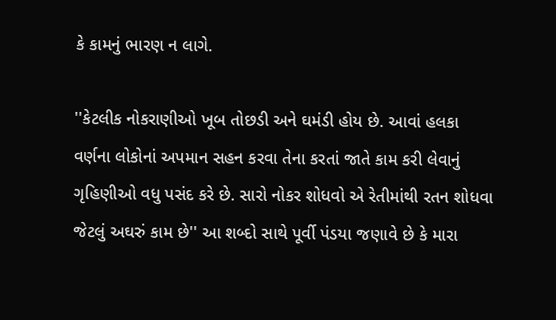કે કામનું ભારણ ન લાગે.

''કેટલીક નોકરાણીઓ ખૂબ તોછડી અને ઘમંડી હોય છે. આવાં હલકા વર્ણના લોકોનાં અપમાન સહન કરવા તેના કરતાં જાતે કામ કરી લેવાનું ગૃહિણીઓ વધુ પસંદ કરે છે. સારો નોકર શોધવો એ રેતીમાંથી રતન શોધવા જેટલું અઘરું કામ છે'' આ શબ્દો સાથે પૂર્વી પંડયા જણાવે છે કે મારા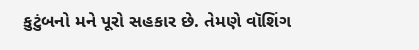કુટુંબનો મને પૂરો સહકાર છે. તેમણે વૉશિંગ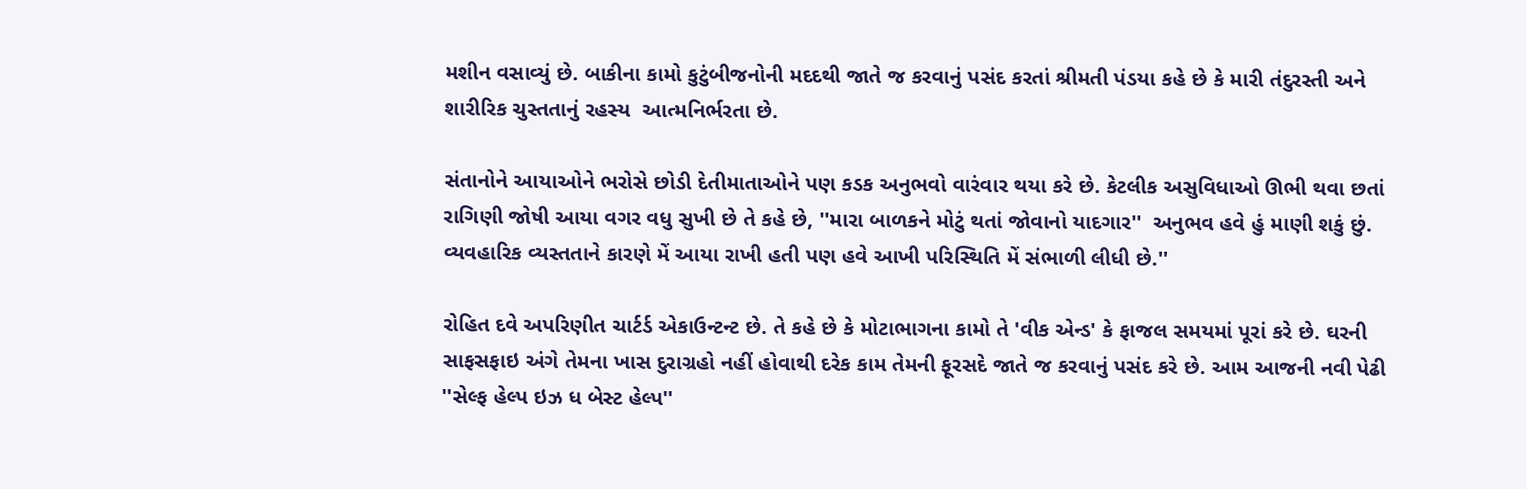મશીન વસાવ્યું છે. બાકીના કામો કુટુંબીજનોની મદદથી જાતે જ કરવાનું પસંદ કરતાં શ્રીમતી પંડયા કહે છે કે મારી તંદુરસ્તી અને શારીરિક ચુસ્તતાનું રહસ્ય  આત્મનિર્ભરતા છે.

સંતાનોને આયાઓને ભરોસે છોડી દેતીમાતાઓને પણ કડક અનુભવો વારંવાર થયા કરે છે. કેટલીક અસુવિધાઓ ઊભી થવા છતાં રાગિણી જોષી આયા વગર વધુ સુખી છે તે કહે છે, ''મારા બાળકને મોટું થતાં જોવાનો યાદગાર''  અનુભવ હવે હું માણી શકું છું. વ્યવહારિક વ્યસ્તતાને કારણે મેં આયા રાખી હતી પણ હવે આખી પરિસ્થિતિ મેં સંભાળી લીધી છે.''

રોહિત દવે અપરિણીત ચાર્ટર્ડ એકાઉન્ટન્ટ છે. તે કહે છે કે મોટાભાગના કામો તે 'વીક એન્ડ' કે ફાજલ સમયમાં પૂરાં કરે છે. ઘરની સાફસફાઇ અંગે તેમના ખાસ દુરાગ્રહો નહીં હોવાથી દરેક કામ તેમની ફૂરસદે જાતે જ કરવાનું પસંદ કરે છે. આમ આજની નવી પેઢી ''સેલ્ફ હેલ્પ ઇઝ ધ બેસ્ટ હેલ્પ''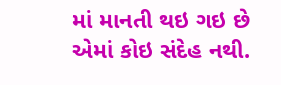માં માનતી થઇ ગઇ છે એમાં કોઇ સંદેહ નથી.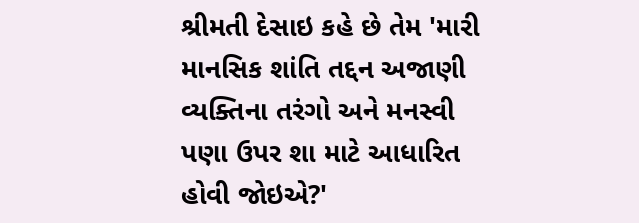શ્રીમતી દેસાઇ કહે છે તેમ 'મારી માનસિક શાંતિ તદ્દન અજાણી વ્યક્તિના તરંગો અને મનસ્વી પણા ઉપર શા માટે આધારિત હોવી જોઇએ?'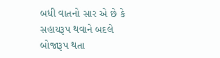બધી વાતનો સાર એ છે કે સહાયરૂપ થવાને બદલે  બોજારૂપ થતા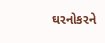ઘરનોકરને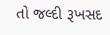તો જલ્દી રૂખસદ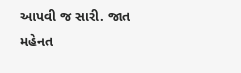આપવી જ સારી. જાત મહેનત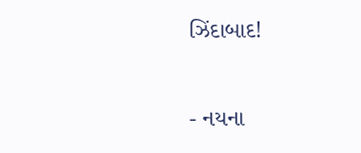ઝિંદાબાદ!

- નયના